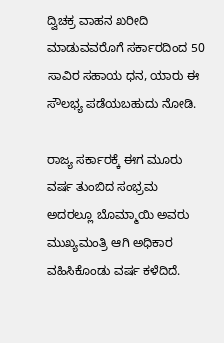ದ್ವಿಚಕ್ರ ವಾಹನ ಖರೀದಿ ಮಾಡುವವರೊಗೆ ಸರ್ಕಾರದಿಂದ 50 ಸಾವಿರ ಸಹಾಯ ಧನ, ಯಾರು ಈ ಸೌಲಭ್ಯ ಪಡೆಯಬಹುದು ನೋಡಿ.

ರಾಜ್ಯ ಸರ್ಕಾರಕ್ಕೆ ಈಗ ಮೂರು ವರ್ಷ ತುಂಬಿದ ಸಂಭ್ರಮ ಅದರಲ್ಲೂ ಬೊಮ್ಮಾಯಿ ಅವರು ಮುಖ್ಯಮಂತ್ರಿ ಆಗಿ ಅಧಿಕಾರ ವಹಿಸಿಕೊಂಡು ವರ್ಷ ಕಳೆದಿದೆ.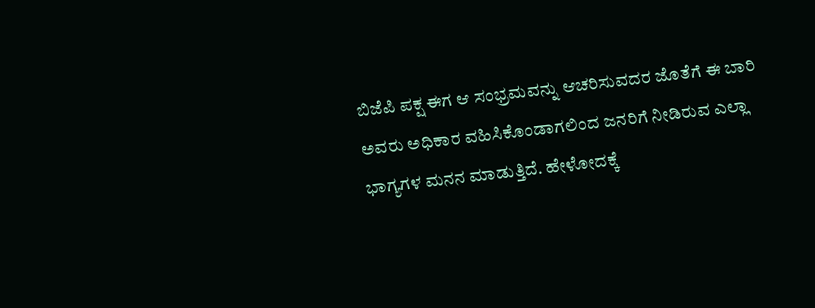ಬಿಜೆಪಿ ಪಕ್ಷ ಈಗ ಆ ಸಂಭ್ರಮವನ್ನು ಆಚರಿಸುವದರ ಜೊತೆಗೆ ಈ ಬಾರಿ ಅವರು ಅಧಿಕಾರ ವಹಿಸಿಕೊಂಡಾಗಲಿಂದ ಜನರಿಗೆ ನೀಡಿರುವ ಎಲ್ಲಾ ಭಾಗ್ಯಗಳ ಮನನ ಮಾಡುತ್ತಿದೆ. ಹೇಳೋದಕ್ಕೆ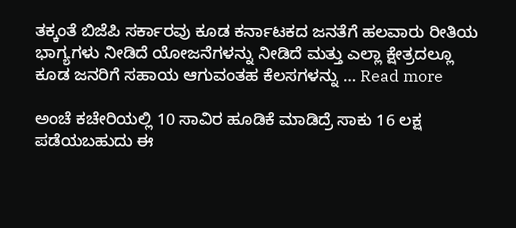ತಕ್ಕಂತೆ ಬಿಜೆಪಿ ಸರ್ಕಾರವು ಕೂಡ ಕರ್ನಾಟಕದ ಜನತೆಗೆ ಹಲವಾರು ರೀತಿಯ ಭಾಗ್ಯಗಳು ನೀಡಿದೆ ಯೋಜನೆಗಳನ್ನು ನೀಡಿದೆ ಮತ್ತು ಎಲ್ಲಾ ಕ್ಷೇತ್ರದಲ್ಲೂ ಕೂಡ ಜನರಿಗೆ ಸಹಾಯ ಆಗುವಂತಹ ಕೆಲಸಗಳನ್ನು … Read more

ಅಂಚೆ ಕಚೇರಿಯಲ್ಲಿ 10 ಸಾವಿರ ಹೂಡಿಕೆ ಮಾಡಿದ್ರೆ ಸಾಕು 16 ಲಕ್ಷ ಪಡೆಯಬಹುದು ಈ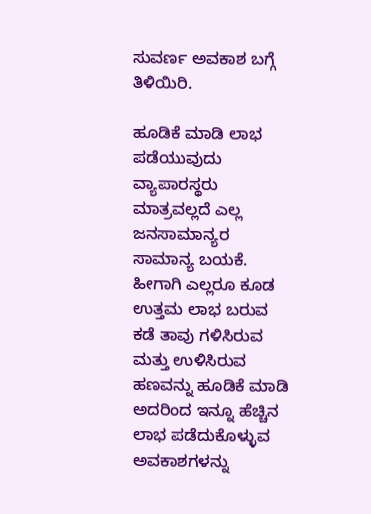ಸುವರ್ಣ ಅವಕಾಶ ಬಗ್ಗೆ ತಿಳಿಯಿರಿ.

ಹೂಡಿಕೆ ಮಾಡಿ ಲಾಭ ಪಡೆಯುವುದು ವ್ಯಾಪಾರಸ್ಥರು ಮಾತ್ರವಲ್ಲದೆ ಎಲ್ಲ ಜನಸಾಮಾನ್ಯರ ಸಾಮಾನ್ಯ ಬಯಕೆ. ಹೀಗಾಗಿ ಎಲ್ಲರೂ ಕೂಡ ಉತ್ತಮ ಲಾಭ ಬರುವ ಕಡೆ ತಾವು ಗಳಿಸಿರುವ ಮತ್ತು ಉಳಿಸಿರುವ ಹಣವನ್ನು ಹೂಡಿಕೆ ಮಾಡಿ ಅದರಿಂದ ಇನ್ನೂ ಹೆಚ್ಚಿನ ಲಾಭ ಪಡೆದುಕೊಳ್ಳುವ ಅವಕಾಶಗಳನ್ನು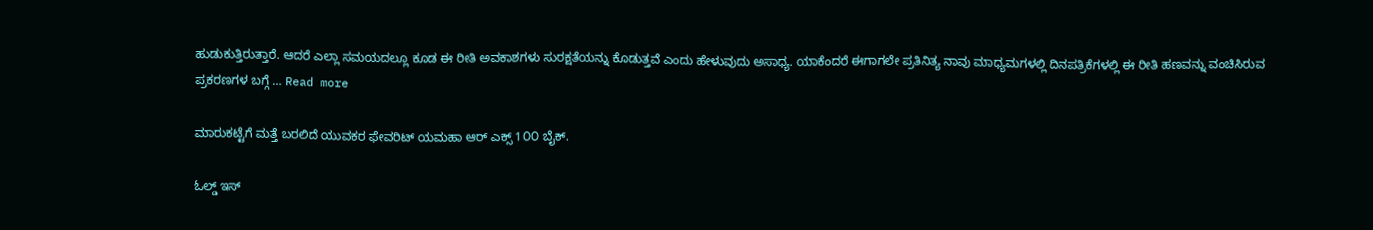ಹುಡುಕುತ್ತಿರುತ್ತಾರೆ. ಆದರೆ ಎಲ್ಲಾ ಸಮಯದಲ್ಲೂ ಕೂಡ ಈ ರೀತಿ ಅವಕಾಶಗಳು ಸುರಕ್ಷತೆಯನ್ನು ಕೊಡುತ್ತವೆ ಎಂದು ಹೇಳುವುದು ಅಸಾಧ್ಯ. ಯಾಕೆಂದರೆ ಈಗಾಗಲೇ ಪ್ರತಿನಿತ್ಯ ನಾವು ಮಾಧ್ಯಮಗಳಲ್ಲಿ ದಿನಪತ್ರಿಕೆಗಳಲ್ಲಿ ಈ ರೀತಿ ಹಣವನ್ನು ವಂಚಿಸಿರುವ ಪ್ರಕರಣಗಳ ಬಗ್ಗೆ … Read more

ಮಾರುಕಟ್ಟೆಗೆ ಮತ್ತೆ ಬರಲಿದೆ ಯುವಕರ ಫೇವರಿಟ್ ಯಮಹಾ ಆರ್ ಎಕ್ಸ್ 1೦೦ ಬೈಕ್.

ಓಲ್ಡ್ ಇಸ್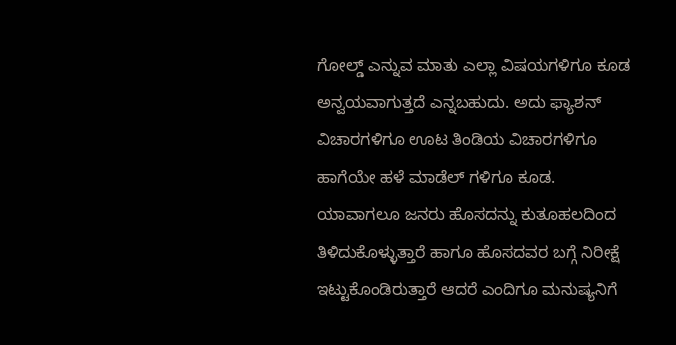ಗೋಲ್ಡ್ ಎನ್ನುವ ಮಾತು ಎಲ್ಲಾ ವಿಷಯಗಳಿಗೂ ಕೂಡ ಅನ್ವಯವಾಗುತ್ತದೆ ಎನ್ನಬಹುದು. ಅದು ಫ್ಯಾಶನ್ ವಿಚಾರಗಳಿಗೂ ಊಟ ತಿಂಡಿಯ ವಿಚಾರಗಳಿಗೂ ಹಾಗೆಯೇ ಹಳೆ ಮಾಡೆಲ್ ಗಳಿಗೂ ಕೂಡ. ಯಾವಾಗಲೂ ಜನರು ಹೊಸದನ್ನು ಕುತೂಹಲದಿಂದ ತಿಳಿದುಕೊಳ್ಳುತ್ತಾರೆ ಹಾಗೂ ಹೊಸದವರ ಬಗ್ಗೆ ನಿರೀಕ್ಷೆ ಇಟ್ಟುಕೊಂಡಿರುತ್ತಾರೆ ಆದರೆ ಎಂದಿಗೂ ಮನುಷ್ಯನಿಗೆ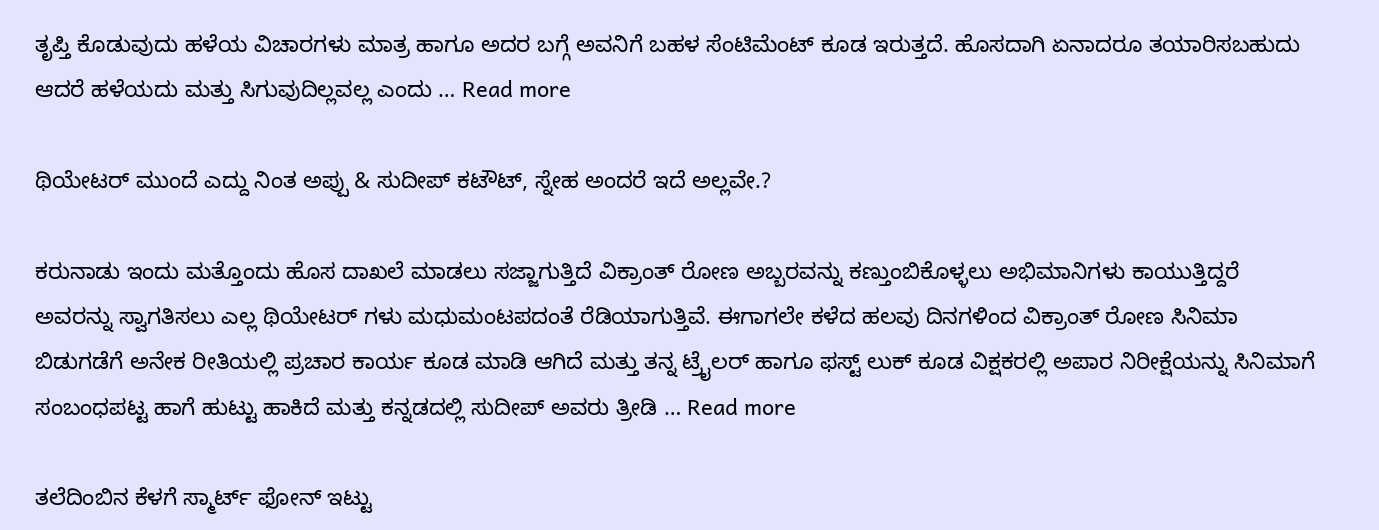ತೃಪ್ತಿ ಕೊಡುವುದು ಹಳೆಯ ವಿಚಾರಗಳು ಮಾತ್ರ ಹಾಗೂ ಅದರ ಬಗ್ಗೆ ಅವನಿಗೆ ಬಹಳ ಸೆಂಟಿಮೆಂಟ್ ಕೂಡ ಇರುತ್ತದೆ. ಹೊಸದಾಗಿ ಏನಾದರೂ ತಯಾರಿಸಬಹುದು ಆದರೆ ಹಳೆಯದು ಮತ್ತು ಸಿಗುವುದಿಲ್ಲವಲ್ಲ ಎಂದು … Read more

ಥಿಯೇಟರ್ ಮುಂದೆ ಎದ್ದು ನಿಂತ ಅಪ್ಪು & ಸುದೀಪ್ ಕಟೌಟ್, ಸ್ನೇಹ ಅಂದರೆ ಇದೆ ಅಲ್ಲವೇ.?

ಕರುನಾಡು ಇಂದು ಮತ್ತೊಂದು ಹೊಸ ದಾಖಲೆ ಮಾಡಲು ಸಜ್ಜಾಗುತ್ತಿದೆ ವಿಕ್ರಾಂತ್ ರೋಣ ಅಬ್ಬರವನ್ನು ಕಣ್ತುಂಬಿಕೊಳ್ಳಲು ಅಭಿಮಾನಿಗಳು ಕಾಯುತ್ತಿದ್ದರೆ ಅವರನ್ನು ಸ್ವಾಗತಿಸಲು ಎಲ್ಲ ಥಿಯೇಟರ್ ಗಳು ಮಧುಮಂಟಪದಂತೆ ರೆಡಿಯಾಗುತ್ತಿವೆ. ಈಗಾಗಲೇ ಕಳೆದ ಹಲವು ದಿನಗಳಿಂದ ವಿಕ್ರಾಂತ್ ರೋಣ ಸಿನಿಮಾ ಬಿಡುಗಡೆಗೆ ಅನೇಕ ರೀತಿಯಲ್ಲಿ ಪ್ರಚಾರ ಕಾರ್ಯ ಕೂಡ ಮಾಡಿ ಆಗಿದೆ ಮತ್ತು ತನ್ನ ಟ್ರೈಲರ್ ಹಾಗೂ ಫಸ್ಟ್ ಲುಕ್ ಕೂಡ ವಿಕ್ಷಕರಲ್ಲಿ ಅಪಾರ ನಿರೀಕ್ಷೆಯನ್ನು ಸಿನಿಮಾಗೆ ಸಂಬಂಧಪಟ್ಟ ಹಾಗೆ ಹುಟ್ಟು ಹಾಕಿದೆ ಮತ್ತು ಕನ್ನಡದಲ್ಲಿ ಸುದೀಪ್ ಅವರು ತ್ರೀಡಿ … Read more

ತಲೆದಿಂಬಿನ ಕೆಳಗೆ ಸ್ಮಾರ್ಟ್ ಫೋನ್ ಇಟ್ಟು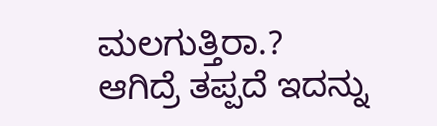ಮಲಗುತ್ತಿರಾ.? ಆಗಿದ್ರೆ ತಪ್ಪದೆ ಇದನ್ನು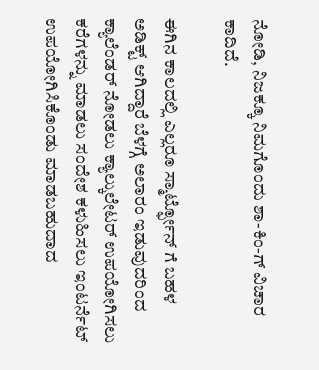ನೋಡಿ, ನಿಜಕ್ಕೂ ನಿಮಗೊಂದು ಶಾ-ಕಿಂ-ಗ್ ವಿಚಾರ ಕಾದಿದೆ.

ಈಗಿನ ಕಾಲದಲ್ಲಿ ಎಲ್ಲರೂ ಸ್ಮಾರ್ಟ್ಫೋನ್ ಗೆ ಬಹಳ ಅಡಿಕ್ಟ್ ಆಗಿದ್ದಾರೆ ಬೆಳಗ್ಗೆ ಅಲಾರಂ ಇಡುವುದರಿಂದ ಕ್ಯಾಲೆಂಡರ್ ನೋಡಲು ಕ್ಯಾಲ್ಕುಲೇಟರ್ ಉಪಯೋಗಿಸಲು ಕರೆಗಳನ್ನು ಮಾಡಲು ಸಂದೇಶ ಕಳುಹಿಸಲು ಇಂಟರ್ನೆಟ್ ಉಪಯೋಗಿಸಿಕೊಂಡು ಮಾಡಬಹುದಾದ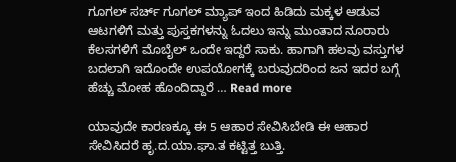ಗೂಗಲ್ ಸರ್ಚ್ ಗೂಗಲ್ ಮ್ಯಾಪ್ ಇಂದ ಹಿಡಿದು ಮಕ್ಕಳ ಆಡುವ ಆಟಗಳಿಗೆ ಮತ್ತು ಪುಸ್ತಕಗಳನ್ನು ಓದಲು ಇನ್ನು ಮುಂತಾದ ನೂರಾರು ಕೆಲಸಗಳಿಗೆ ಮೊಬೈಲ್ ಒಂದೇ ಇದ್ದರೆ ಸಾಕು. ಹಾಗಾಗಿ ಹಲವು ವಸ್ತುಗಳ ಬದಲಾಗಿ ಇದೊಂದೇ ಉಪಯೋಗಕ್ಕೆ ಬರುವುದರಿಂದ ಜನ ಇದರ ಬಗ್ಗೆ ಹೆಚ್ಚು ಮೋಹ ಹೊಂದಿದ್ದಾರೆ … Read more

ಯಾವುದೇ ಕಾರಣಕ್ಕೂ ಈ 5 ಆಹಾರ ಸೇವಿಸಿಬೇಡಿ ಈ ಆಹಾರ ಸೇವಿಸಿದರೆ ಹೃ.ದ.ಯಾ.ಘಾ.ತ ಕಟ್ಟಿತ್ತ ಬುತ್ತಿ.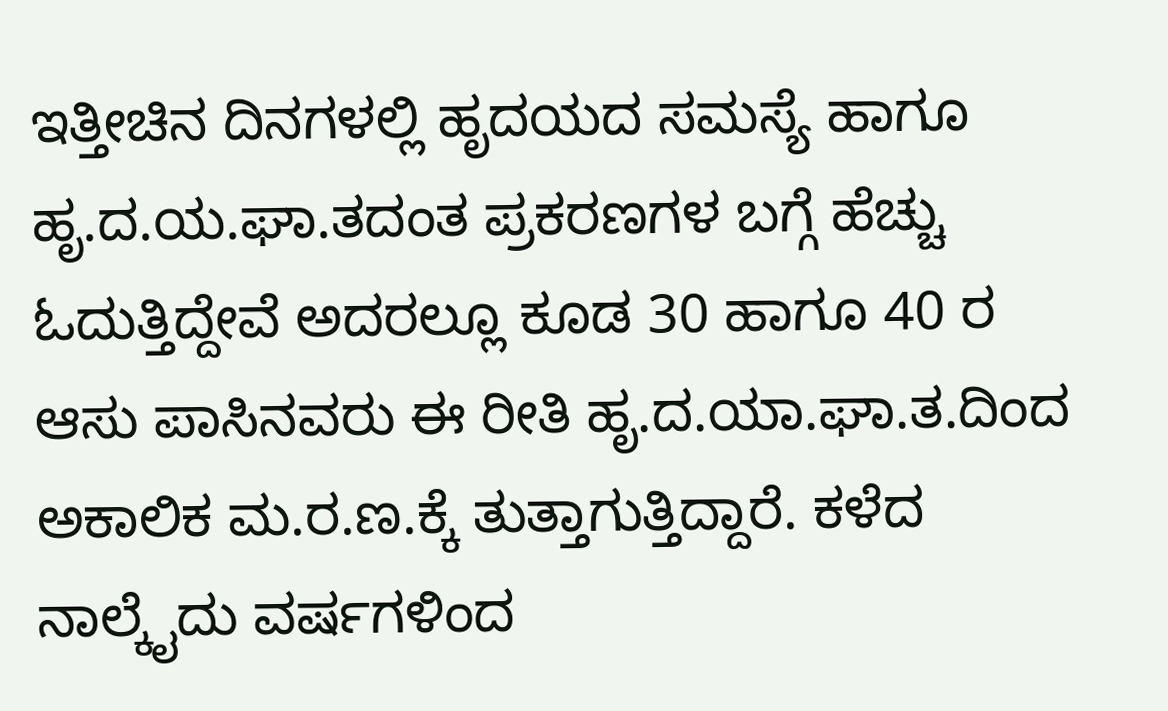ಇತ್ತೀಚಿನ ದಿನಗಳಲ್ಲಿ ಹೃದಯದ ಸಮಸ್ಯೆ ಹಾಗೂ ಹೃ.ದ.ಯ.ಘಾ.ತದಂತ ಪ್ರಕರಣಗಳ ಬಗ್ಗೆ ಹೆಚ್ಚು ಓದುತ್ತಿದ್ದೇವೆ ಅದರಲ್ಲೂ ಕೂಡ 30 ಹಾಗೂ 40 ರ ಆಸು ಪಾಸಿನವರು ಈ ರೀತಿ ಹೃ.ದ.ಯಾ.ಘಾ.ತ.ದಿಂದ ಅಕಾಲಿಕ ಮ.ರ.ಣ.ಕ್ಕೆ ತುತ್ತಾಗುತ್ತಿದ್ದಾರೆ. ಕಳೆದ ನಾಲ್ಕೈದು ವರ್ಷಗಳಿಂದ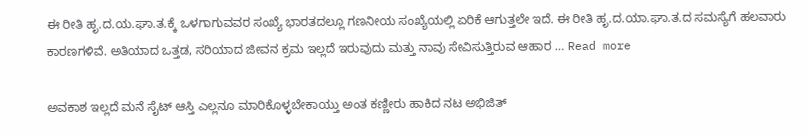ಈ ರೀತಿ ಹೃ.ದ.ಯ.ಘಾ.ತ.ಕ್ಕೆ ಒಳಗಾಗುವವರ ಸಂಖ್ಯೆ ಭಾರತದಲ್ಲೂ ಗಣನೀಯ ಸಂಖ್ಯೆಯಲ್ಲಿ ಏರಿಕೆ ಆಗುತ್ತಲೇ ಇದೆ. ಈ ರೀತಿ ಹೃ.ದ.ಯಾ.ಘಾ.ತ.ದ ಸಮಸ್ಯೆಗೆ ಹಲವಾರು ಕಾರಣಗಳಿವೆ. ಅತಿಯಾದ ಒತ್ತಡ, ಸರಿಯಾದ ಜೀವನ ಕ್ರಮ ಇಲ್ಲದೆ ಇರುವುದು ಮತ್ತು ನಾವು ಸೇವಿಸುತ್ತಿರುವ ಆಹಾರ … Read more

ಅವಕಾಶ ಇಲ್ಲದೆ ಮನೆ ಸೈಟ್ ಆಸ್ತಿ ಎಲ್ಲನೂ ಮಾರಿಕೊಳ್ಳಬೇಕಾಯ್ತು ಅಂತ ಕಣ್ಣೀರು ಹಾಕಿದ ನಟ ಅಭಿಜಿತ್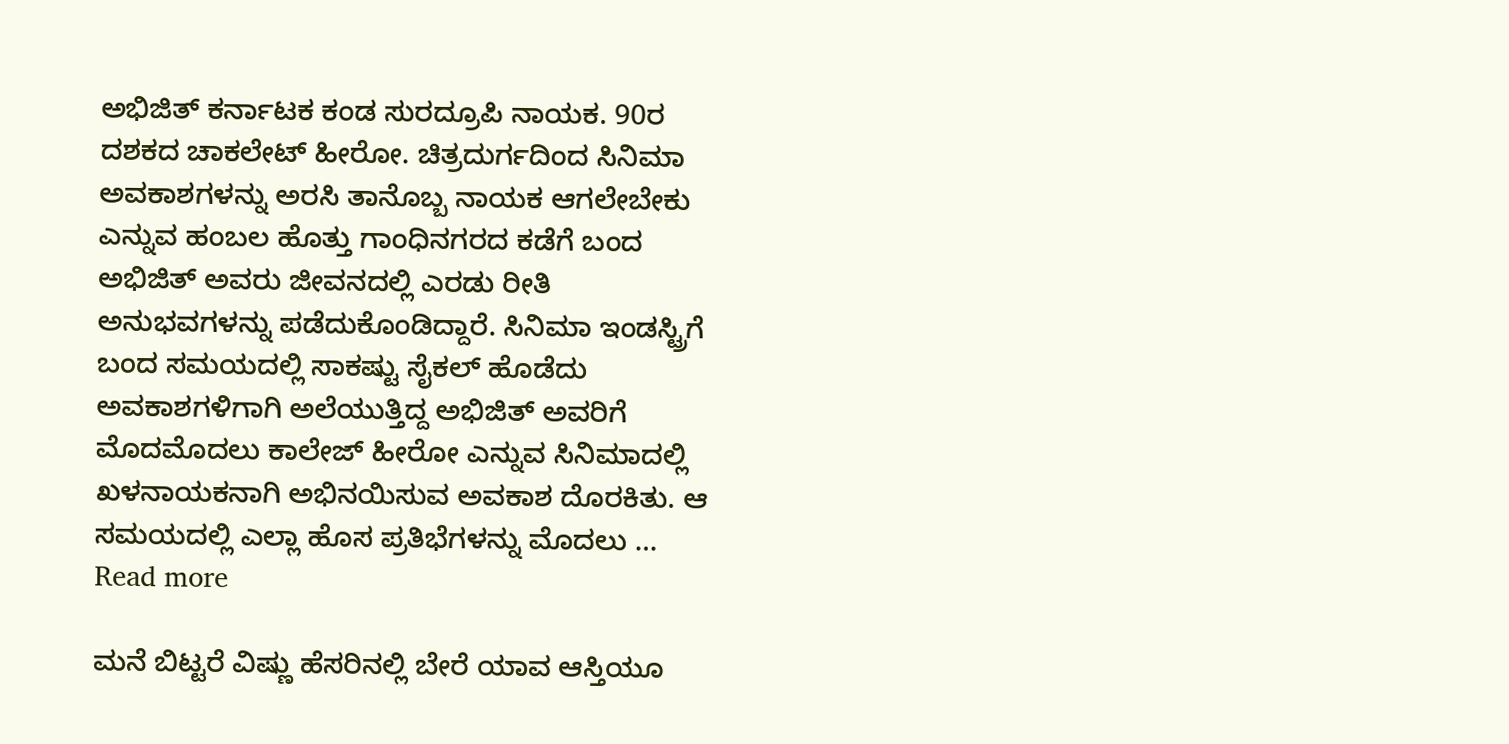ಅಭಿಜಿತ್ ಕರ್ನಾಟಕ ಕಂಡ ಸುರದ್ರೂಪಿ ನಾಯಕ. 90ರ ದಶಕದ ಚಾಕಲೇಟ್ ಹೀರೋ. ಚಿತ್ರದುರ್ಗದಿಂದ ಸಿನಿಮಾ ಅವಕಾಶಗಳನ್ನು ಅರಸಿ ತಾನೊಬ್ಬ ನಾಯಕ ಆಗಲೇಬೇಕು ಎನ್ನುವ ಹಂಬಲ ಹೊತ್ತು ಗಾಂಧಿನಗರದ ಕಡೆಗೆ ಬಂದ ಅಭಿಜಿತ್ ಅವರು ಜೀವನದಲ್ಲಿ ಎರಡು ರೀತಿ ಅನುಭವಗಳನ್ನು ಪಡೆದುಕೊಂಡಿದ್ದಾರೆ. ಸಿನಿಮಾ ಇಂಡಸ್ಟ್ರಿಗೆ ಬಂದ ಸಮಯದಲ್ಲಿ ಸಾಕಷ್ಟು ಸೈಕಲ್ ಹೊಡೆದು ಅವಕಾಶಗಳಿಗಾಗಿ ಅಲೆಯುತ್ತಿದ್ದ ಅಭಿಜಿತ್ ಅವರಿಗೆ ಮೊದಮೊದಲು ಕಾಲೇಜ್ ಹೀರೋ ಎನ್ನುವ ಸಿನಿಮಾದಲ್ಲಿ ಖಳನಾಯಕನಾಗಿ ಅಭಿನಯಿಸುವ ಅವಕಾಶ ದೊರಕಿತು. ಆ ಸಮಯದಲ್ಲಿ ಎಲ್ಲಾ ಹೊಸ ಪ್ರತಿಭೆಗಳನ್ನು ಮೊದಲು … Read more

ಮನೆ ಬಿಟ್ಟರೆ ವಿಷ್ಣು ಹೆಸರಿನಲ್ಲಿ ಬೇರೆ ಯಾವ ಆಸ್ತಿಯೂ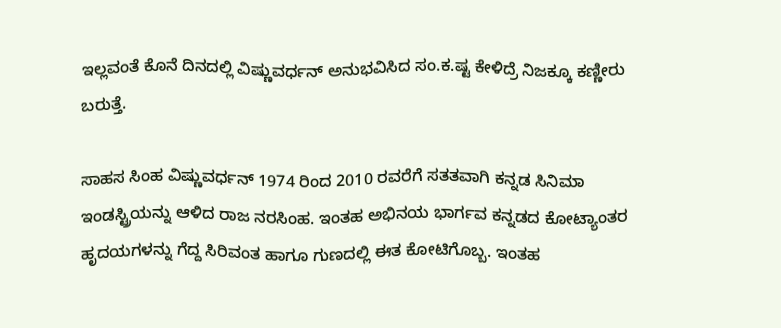ಇಲ್ಲವಂತೆ ಕೊನೆ ದಿನದಲ್ಲಿ ವಿಷ್ಣುವರ್ಧನ್ ಅನುಭವಿಸಿದ ಸಂ.ಕ.ಷ್ಟ ಕೇಳಿದ್ರೆ ನಿಜಕ್ಕೂ ಕಣ್ಣೀರು ಬರುತ್ತೆ.

ಸಾಹಸ ಸಿಂಹ ವಿಷ್ಣುವರ್ಧನ್ 1974 ರಿಂದ 2010 ರವರೆಗೆ ಸತತವಾಗಿ ಕನ್ನಡ ಸಿನಿಮಾ ಇಂಡಸ್ಟ್ರಿಯನ್ನು ಆಳಿದ ರಾಜ ನರಸಿಂಹ. ಇಂತಹ ಅಭಿನಯ ಭಾರ್ಗವ ಕನ್ನಡದ ಕೋಟ್ಯಾಂತರ ಹೃದಯಗಳನ್ನು ಗೆದ್ದ ಸಿರಿವಂತ ಹಾಗೂ ಗುಣದಲ್ಲಿ ಈತ ಕೋಟಿಗೊಬ್ಬ. ಇಂತಹ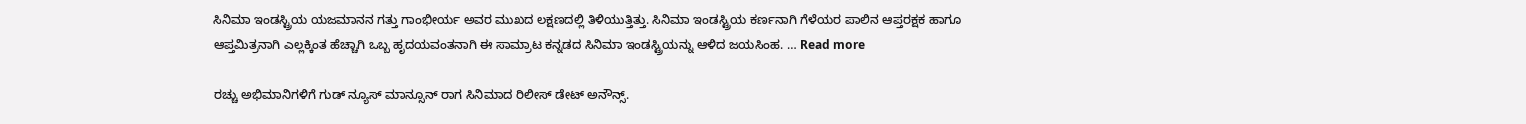ಸಿನಿಮಾ ಇಂಡಸ್ಟ್ರಿಯ ಯಜಮಾನನ ಗತ್ತು ಗಾಂಭೀರ್ಯ ಅವರ ಮುಖದ ಲಕ್ಷಣದಲ್ಲಿ ತಿಳಿಯುತ್ತಿತ್ತು. ಸಿನಿಮಾ ಇಂಡಸ್ಟ್ರಿಯ ಕರ್ಣನಾಗಿ ಗೆಳೆಯರ ಪಾಲಿನ ಆಪ್ತರಕ್ಷಕ ಹಾಗೂ ಆಪ್ತಮಿತ್ರನಾಗಿ ಎಲ್ಲಕ್ಕಿಂತ ಹೆಚ್ಚಾಗಿ ಒಬ್ಬ ಹೃದಯವಂತನಾಗಿ ಈ ಸಾಮ್ರಾಟ ಕನ್ನಡದ ಸಿನಿಮಾ ಇಂಡಸ್ಟ್ರಿಯನ್ನು ಆಳಿದ ಜಯಸಿಂಹ. … Read more

ರಚ್ಚು ಅಭಿಮಾನಿಗಳಿಗೆ ಗುಡ್ ನ್ಯೂಸ್ ಮಾನ್ಸೂನ್ ರಾಗ ಸಿನಿಮಾದ ರಿಲೀಸ್ ಡೇಟ್ ಅನೌನ್ಸ್.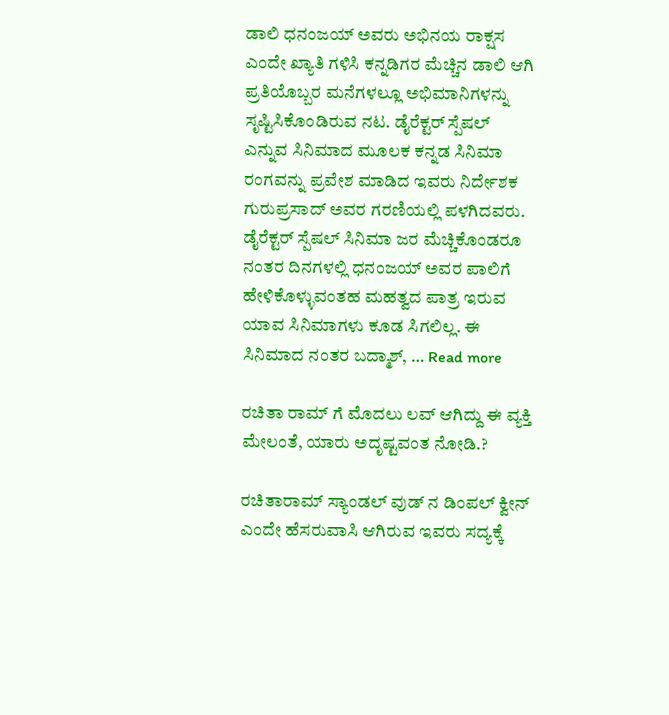ಡಾಲಿ ಧನಂಜಯ್ ಅವರು ಅಭಿನಯ ರಾಕ್ಷಸ ಎಂದೇ ಖ್ಯಾತಿ ಗಳಿಸಿ ಕನ್ನಡಿಗರ ಮೆಚ್ಚಿನ ಡಾಲಿ ಆಗಿ ಪ್ರತಿಯೊಬ್ಬರ ಮನೆಗಳಲ್ಲೂ ಅಭಿಮಾನಿಗಳನ್ನು ಸೃಷ್ಟಿಸಿಕೊಂಡಿರುವ ನಟ. ಡೈರೆಕ್ಟರ್ ಸ್ಪೆಷಲ್ ಎನ್ನುವ ಸಿನಿಮಾದ ಮೂಲಕ ಕನ್ನಡ ಸಿನಿಮಾ ರಂಗವನ್ನು ಪ್ರವೇಶ ಮಾಡಿದ ಇವರು ನಿರ್ದೇಶಕ ಗುರುಪ್ರಸಾದ್ ಅವರ ಗರಣಿಯಲ್ಲಿ ಪಳಗಿದವರು. ಡೈರೆಕ್ಟರ್ ಸ್ಪೆಷಲ್ ಸಿನಿಮಾ ಜರ ಮೆಚ್ಚಿಕೊಂಡರೂ ನಂತರ ದಿನಗಳಲ್ಲಿ ಧನಂಜಯ್ ಅವರ ಪಾಲಿಗೆ ಹೇಳಿಕೊಳ್ಳುವಂತಹ ಮಹತ್ವದ ಪಾತ್ರ ಇರುವ ಯಾವ ಸಿನಿಮಾಗಳು ಕೂಡ ಸಿಗಲಿಲ್ಲ. ಈ ಸಿನಿಮಾದ ನಂತರ ಬದ್ಮಾಶ್, … Read more

ರಚಿತಾ ರಾಮ್ ಗೆ ಮೊದಲು ಲವ್ ಆಗಿದ್ದು ಈ ವ್ಯಕ್ತಿ ಮೇಲಂತೆ, ಯಾರು ಅದೃಷ್ಟವಂತ ನೋಡಿ.?

ರಚಿತಾರಾಮ್ ಸ್ಯಾಂಡಲ್ ವುಡ್ ನ ಡಿಂಪಲ್ ಕ್ವೀನ್ ಎಂದೇ ಹೆಸರುವಾಸಿ ಆಗಿರುವ ಇವರು ಸದ್ಯಕ್ಕೆ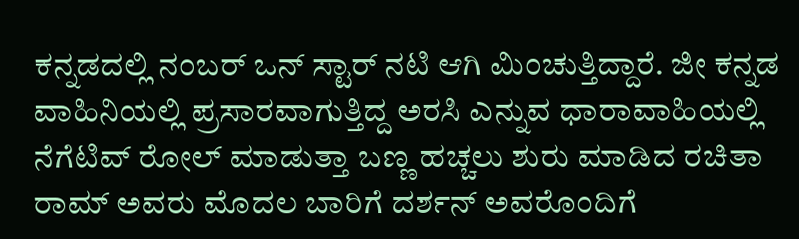ಕನ್ನಡದಲ್ಲಿ ನಂಬರ್ ಒನ್ ಸ್ಟಾರ್ ನಟಿ ಆಗಿ ಮಿಂಚುತ್ತಿದ್ದಾರೆ. ಜೀ ಕನ್ನಡ ವಾಹಿನಿಯಲ್ಲಿ ಪ್ರಸಾರವಾಗುತ್ತಿದ್ದ ಅರಸಿ ಎನ್ನುವ ಧಾರಾವಾಹಿಯಲ್ಲಿ ನೆಗೆಟಿವ್ ರೋಲ್ ಮಾಡುತ್ತಾ ಬಣ್ಣ ಹಚ್ಚಲು ಶುರು ಮಾಡಿದ ರಚಿತಾ ರಾಮ್ ಅವರು ಮೊದಲ ಬಾರಿಗೆ ದರ್ಶನ್ ಅವರೊಂದಿಗೆ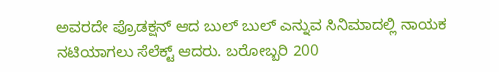ಅವರದೇ ಪ್ರೊಡಕ್ಷನ್ ಆದ ಬುಲ್ ಬುಲ್ ಎನ್ನುವ ಸಿನಿಮಾದಲ್ಲಿ ನಾಯಕ ನಟಿಯಾಗಲು ಸೆಲೆಕ್ಟ್ ಆದರು. ಬರೋಬ್ಬರಿ 200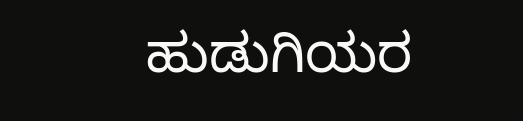ಹುಡುಗಿಯರ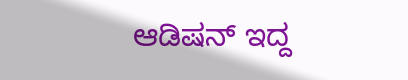ಆಡಿಷನ್ ಇದ್ದ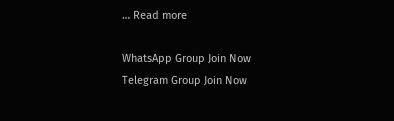… Read more

WhatsApp Group Join Now
Telegram Group Join Now